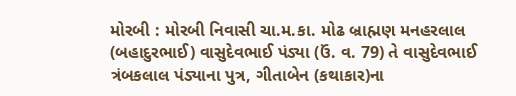મોરબી : મોરબી નિવાસી ચા.મ.કા. મોઢ બ્રાહ્મણ મનહરલાલ (બહાદુરભાઈ) વાસુદેવભાઈ પંડ્યા (ઉં. વ. 79) તે વાસુદેવભાઈ ત્રંબકલાલ પંડ્યાના પુત્ર, ગીતાબેન (કથાકાર)ના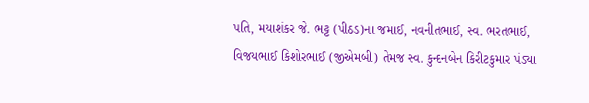પતિ, મયાશંકર જે. ભટ્ટ (પીઠડ)ના જમાઈ, નવનીતભાઈ, સ્વ. ભરતભાઈ, વિજયભાઈ કિશોરભાઈ (જીએમબી) તેમજ સ્વ. કુન્દનબેન કિરીટકુમાર પંડ્યા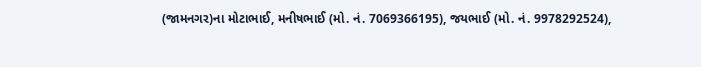(જામનગર)ના મોટાભાઈ, મનીષભાઈ (મો. નં. 7069366195), જયભાઈ (મો. નં. 9978292524),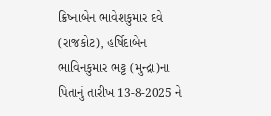ક્રિષ્નાબેન ભાવેશકુમાર દવે (રાજકોટ), હર્ષિદાબેન ભાવિનકુમાર ભટ્ટ (મુન્દ્રા)ના પિતાનું તારીખ 13-8-2025 ને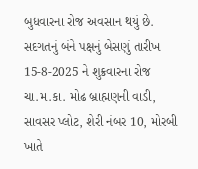બુધવારના રોજ અવસાન થયું છે. સદગતનું બંને પક્ષનું બેસણું તારીખ 15-8-2025 ને શુક્રવારના રોજ ચા.મ.કા. મોઢ બ્રાહ્મણની વાડી, સાવસર પ્લોટ, શેરી નંબર 10, મોરબી ખાતે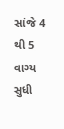સાંજે 4 થી 5 વાગ્ય સુધી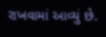રાખવામાં આવ્યું છે.